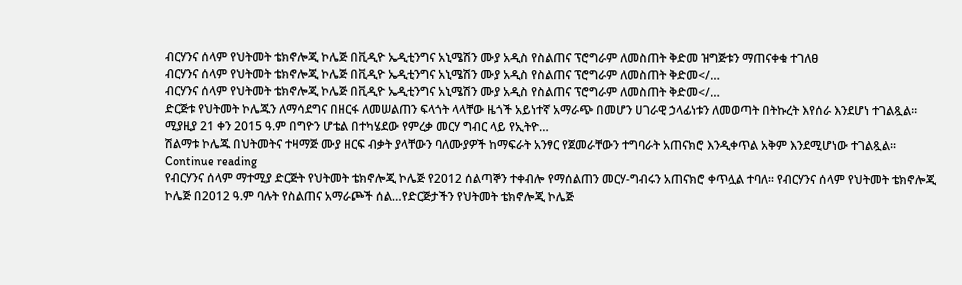ብርሃንና ሰላም የህትመት ቴክኖሎጂ ኮሌጅ በቪዲዮ ኤዲቲንግና አኒሜሽን ሙያ አዲስ የስልጠና ፕሮግራም ለመስጠት ቅድመ ዝግጅቱን ማጠናቀቁ ተገለፀ
ብርሃንና ሰላም የህትመት ቴክኖሎጂ ኮሌጅ በቪዲዮ ኤዲቲንግና አኒሜሽን ሙያ አዲስ የስልጠና ፕሮግራም ለመስጠት ቅድመ</…
ብርሃንና ሰላም የህትመት ቴክኖሎጂ ኮሌጅ በቪዲዮ ኤዲቲንግና አኒሜሽን ሙያ አዲስ የስልጠና ፕሮግራም ለመስጠት ቅድመ</…
ድርጅቱ የህትመት ኮሌጁን ለማሳደግና በዘርፋ ለመሠልጠን ፍላጎት ላላቸው ዜጎች አይነተኛ አማራጭ በመሆን ሀገራዊ ኃላፊነቱን ለመወጣት በትኩረት እየሰራ እንደሆነ ተገልጿል፡፡
ሚያዚያ 21 ቀን 2015 ዓ.ም በግዮን ሆቴል በተካሄደው የምረቃ መርሃ ግብር ላይ የኢትዮ…
ሽልማቱ ኮሌጁ በህትመትና ተዛማጅ ሙያ ዘርፍ ብቃት ያላቸውን ባለሙያዎች ከማፍራት አንፃር የጀመራቸውን ተግባራት አጠናክሮ እንዲቀጥል አቅም እንደሚሆነው ተገልጿል፡፡
Continue reading
የብርሃንና ሰላም ማተሚያ ድርጅት የህትመት ቴክኖሎጂ ኮሌጅ የ2012 ሰልጣኞን ተቀብሎ የማሰልጠን መርሃ-ግብሩን አጠናክሮ ቀጥሏል ተባለ፡፡ የብርሃንና ሰላም የህትመት ቴክኖሎጂ ኮሌጅ በ2012 ዓ.ም ባሉት የስልጠና አማራጮች ሰል…የድርጅታችን የህትመት ቴክኖሎጂ ኮሌጅ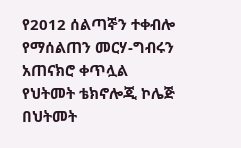የ2012 ሰልጣኞን ተቀብሎ የማሰልጠን መርሃ-ግብሩን አጠናክሮ ቀጥሏል
የህትመት ቴክኖሎጂ ኮሌጅ በህትመት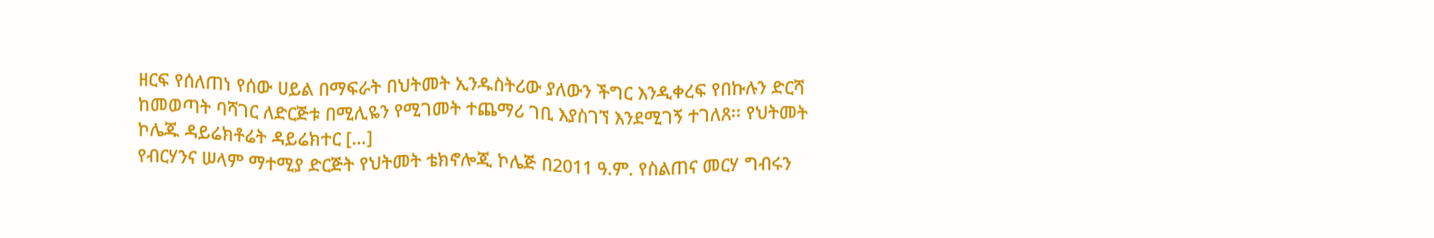ዘርፍ የሰለጠነ የሰው ሀይል በማፍራት በህትመት ኢንዱስትሪው ያለውን ችግር እንዲቀረፍ የበኩሉን ድርሻ ከመወጣት ባሻገር ለድርጅቱ በሚሊዬን የሚገመት ተጨማሪ ገቢ እያስገኘ እንደሚገኝ ተገለጸ፡፡ የህትመት ኮሌጁ ዳይሬክቶሬት ዳይሬክተር […]
የብርሃንና ሠላም ማተሚያ ድርጅት የህትመት ቴክኖሎጂ ኮሌጅ በ2011 ዓ.ም. የስልጠና መርሃ ግብሩን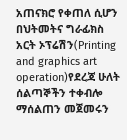አጠናክሮ የቀጠለ ሲሆን በህትመትና ግራፊክስ አርት ኦፕሬሽን(Printing and graphics art operation)የደረጃ ሁለት ሰልጣኞችን ተቀብሎ ማሰልጠን መጀመሩን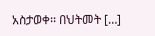አስታወቀ፡፡ በህትመት […]